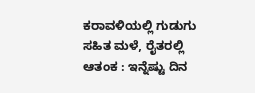ಕರಾವಳಿಯಲ್ಲಿ ಗುಡುಗು ಸಹಿತ ಮಳೆ, ರೈತರಲ್ಲಿ ಆತಂಕ : ಇನ್ನೆಷ್ಟು ದಿನ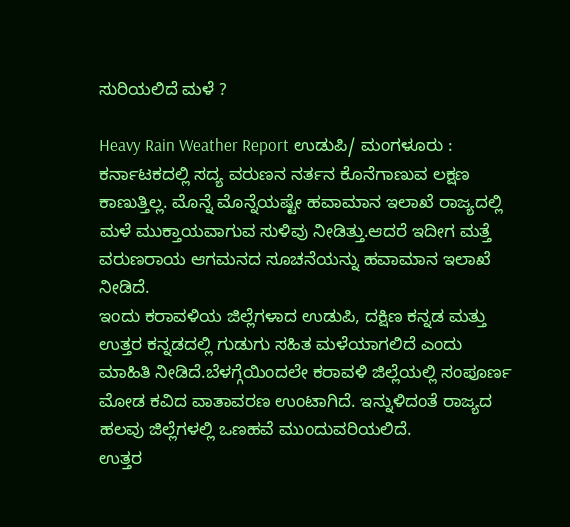ಸುರಿಯಲಿದೆ ಮಳೆ ?

Heavy Rain Weather Report ಉಡುಪಿ/ ಮಂಗಳೂರು : ಕರ್ನಾಟಕದಲ್ಲಿ ಸದ್ಯ ವರುಣನ ನರ್ತನ ಕೊನೆಗಾಣುವ ಲಕ್ಷಣ ಕಾಣುತ್ತಿಲ್ಲ. ಮೊನ್ನೆ ಮೊನ್ನೆಯಷ್ಟೇ ಹವಾಮಾನ ಇಲಾಖೆ ರಾಜ್ಯದಲ್ಲಿ ಮಳೆ ಮುಕ್ತಾಯವಾಗುವ ಸುಳಿವು ನೀಡಿತ್ತು.ಆದರೆ ಇದೀಗ ಮತ್ತೆ ವರುಣರಾಯ ಆಗಮನದ ಸೂಚನೆಯನ್ನು ಹವಾಮಾನ ಇಲಾಖೆ ನೀಡಿದೆ.
ಇಂದು ಕರಾವಳಿಯ ಜಿಲ್ಲೆಗಳಾದ ಉಡುಪಿ, ದಕ್ಷಿಣ ಕನ್ನಡ ಮತ್ತು ಉತ್ತರ ಕನ್ನಡದಲ್ಲಿ ಗುಡುಗು ಸಹಿತ ಮಳೆಯಾಗಲಿದೆ ಎಂದು ಮಾಹಿತಿ ನೀಡಿದೆ.ಬೆಳಗ್ಗೆಯಿಂದಲೇ ಕರಾವಳಿ ಜಿಲ್ಲೆಯಲ್ಲಿ ಸಂಪೂರ್ಣ ಮೋಡ ಕವಿದ ವಾತಾವರಣ ಉಂಟಾಗಿದೆ. ಇನ್ನುಳಿದಂತೆ ರಾಜ್ಯದ ಹಲವು ಜಿಲ್ಲೆಗಳಲ್ಲಿ ಒಣಹವೆ ಮುಂದುವರಿಯಲಿದೆ.
ಉತ್ತರ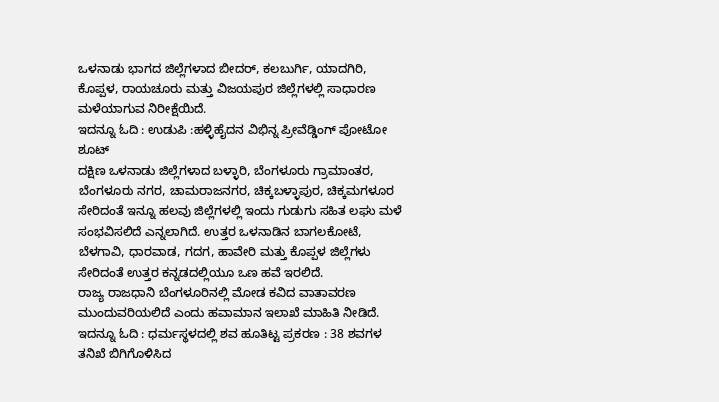ಒಳನಾಡು ಭಾಗದ ಜಿಲ್ಲೆಗಳಾದ ಬೀದರ್, ಕಲಬುರ್ಗಿ, ಯಾದಗಿರಿ, ಕೊಪ್ಪಳ, ರಾಯಚೂರು ಮತ್ತು ವಿಜಯಪುರ ಜಿಲ್ಲೆಗಳಲ್ಲಿ ಸಾಧಾರಣ ಮಳೆಯಾಗುವ ನಿರೀಕ್ಷೆಯಿದೆ.
ಇದನ್ನೂ ಓದಿ : ಉಡುಪಿ :ಹಳ್ಳಿಹೈದನ ವಿಭಿನ್ನ ಪ್ರೀವೆಡ್ಡಿಂಗ್ ಪೋಟೋ ಶೂಟ್
ದಕ್ಷಿಣ ಒಳನಾಡು ಜಿಲ್ಲೆಗಳಾದ ಬಳ್ಳಾರಿ, ಬೆಂಗಳೂರು ಗ್ರಾಮಾಂತರ, ಬೆಂಗಳೂರು ನಗರ, ಚಾಮರಾಜನಗರ, ಚಿಕ್ಕಬಳ್ಳಾಪುರ, ಚಿಕ್ಕಮಗಳೂರ ಸೇರಿದಂತೆ ಇನ್ನೂ ಹಲವು ಜಿಲ್ಲೆಗಳಲ್ಲಿ ಇಂದು ಗುಡುಗು ಸಹಿತ ಲಘು ಮಳೆ ಸಂಭವಿಸಲಿದೆ ಎನ್ನಲಾಗಿದೆ. ಉತ್ತರ ಒಳನಾಡಿನ ಬಾಗಲಕೋಟೆ, ಬೆಳಗಾವಿ, ಧಾರವಾಡ, ಗದಗ, ಹಾವೇರಿ ಮತ್ತು ಕೊಪ್ಪಳ ಜಿಲ್ಲೆಗಳು ಸೇರಿದಂತೆ ಉತ್ತರ ಕನ್ನಡದಲ್ಲಿಯೂ ಒಣ ಹವೆ ಇರಲಿದೆ.
ರಾಜ್ಯ ರಾಜಧಾನಿ ಬೆಂಗಳೂರಿನಲ್ಲಿ ಮೋಡ ಕವಿದ ವಾತಾವರಣ ಮುಂದುವರಿಯಲಿದೆ ಎಂದು ಹವಾಮಾನ ಇಲಾಖೆ ಮಾಹಿತಿ ನೀಡಿದೆ.
ಇದನ್ನೂ ಓದಿ : ಧರ್ಮಸ್ಥಳದಲ್ಲಿ ಶವ ಹೂತಿಟ್ಟ ಪ್ರಕರಣ : 38 ಶವಗಳ ತನಿಖೆ ಬಿಗಿಗೊಳಿಸಿದ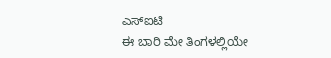ಎಸ್ಐಟಿ
ಈ ಬಾರಿ ಮೇ ತಿಂಗಳಲ್ಲಿಯೇ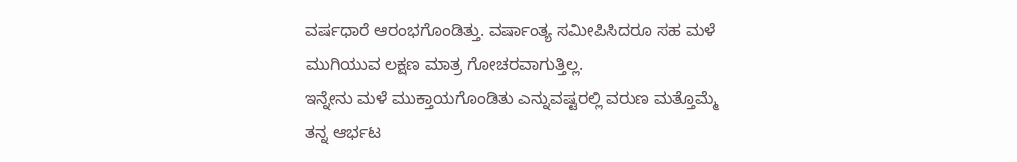ವರ್ಷಧಾರೆ ಆರಂಭಗೊಂಡಿತ್ತು. ವರ್ಷಾಂತ್ಯ ಸಮೀಪಿಸಿದರೂ ಸಹ ಮಳೆ ಮುಗಿಯುವ ಲಕ್ಷಣ ಮಾತ್ರ ಗೋಚರವಾಗುತ್ತಿಲ್ಲ.
ಇನ್ನೇನು ಮಳೆ ಮುಕ್ತಾಯಗೊಂಡಿತು ಎನ್ನುವಷ್ಟರಲ್ಲಿ ವರುಣ ಮತ್ತೊಮ್ಮೆ ತನ್ನ ಆರ್ಭಟ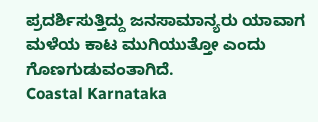ಪ್ರದರ್ಶಿಸುತ್ತಿದ್ದು ಜನಸಾಮಾನ್ಯರು ಯಾವಾಗ ಮಳೆಯ ಕಾಟ ಮುಗಿಯುತ್ತೋ ಎಂದು ಗೊಣಗುಡುವಂತಾಗಿದೆ.
Coastal Karnataka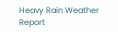Heavy Rain Weather Report